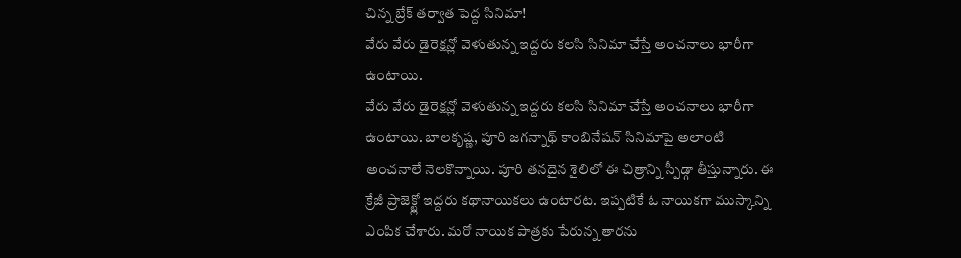చిన్న బ్రేక్ తర్వాత పెద్ద సినిమా!
వేరు వేరు డైరెక్షన్లో వెళుతున్న ఇద్దరు కలసి సినిమా చేస్తే అంచనాలు భారీగా ఉంటాయి.
వేరు వేరు డైరెక్షన్లో వెళుతున్న ఇద్దరు కలసి సినిమా చేస్తే అంచనాలు భారీగా ఉంటాయి. బాలకృష్ణ, పూరి జగన్నాథ్ కాంబినేషన్ సినిమాపై అలాంటి అంచనాలే నెలకొన్నాయి. పూరి తనదైన శైలిలో ఈ చిత్రాన్ని స్పీడ్గా తీస్తున్నారు. ఈ క్రేజీ ప్రాజెక్ట్లో ఇద్దరు కథానాయికలు ఉంటారట. ఇప్పటికే ఓ నాయికగా ముస్కాన్ని ఎంపిక చేశారు. మరో నాయిక పాత్రకు పేరున్న తారను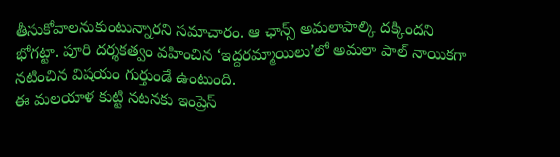తీసుకోవాలనుకుంటున్నారని సమాచారం. ఆ ఛాన్స్ అమలాపాల్కి దక్కిందని భోగట్టా. పూరి దర్శకత్వం వహించిన ‘ఇద్దరమ్మాయిలు’లో అమలా పాల్ నాయికగా నటించిన విషయం గుర్తుండే ఉంటుంది.
ఈ మలయాళ కుట్టి నటనకు ఇంప్రెస్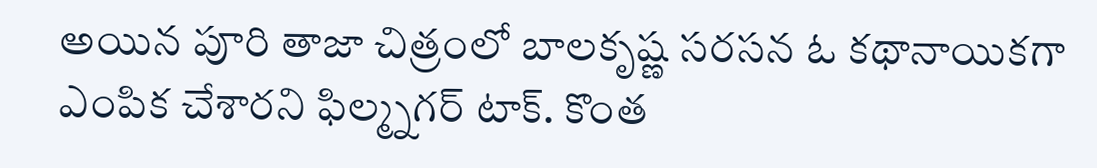అయిన పూరి తాజా చిత్రంలో బాలకృష్ణ సరసన ఓ కథానాయికగా ఎంపిక చేశారని ఫిల్మ్నగర్ టాక్. కొంత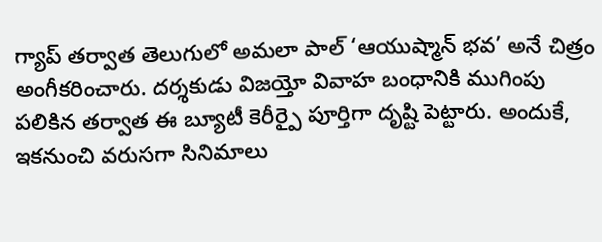గ్యాప్ తర్వాత తెలుగులో అమలా పాల్ ‘ఆయుష్మాన్ భవ’ అనే చిత్రం అంగీకరించారు. దర్శకుడు విజయ్తో వివాహ బంధానికి ముగింపు పలికిన తర్వాత ఈ బ్యూటీ కెరీర్పై పూర్తిగా దృష్టి పెట్టారు. అందుకే, ఇకనుంచి వరుసగా సినిమాలు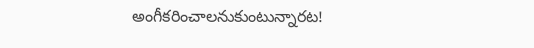అంగీకరించాలనుకుంటున్నారట!